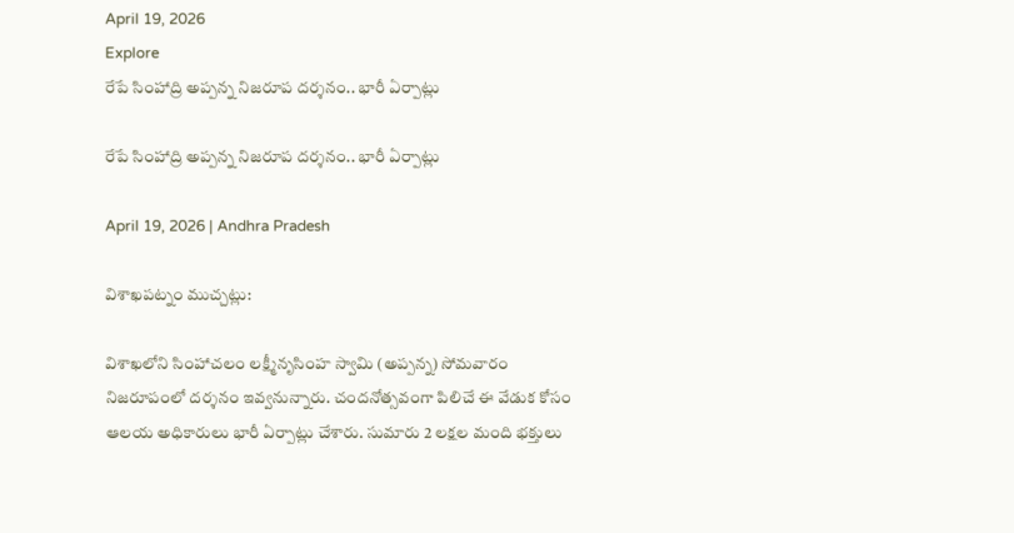April 19, 2026
Explore
రేపే సింహాద్రి అప్పన్న నిజరూప దర్శనం.. భారీ ఏర్పాట్లు

రేపే సింహాద్రి అప్పన్న నిజరూప దర్శనం.. భారీ ఏర్పాట్లు

April 19, 2026 | Andhra Pradesh

విశాఖపట్నం ముచ్చట్లు:

విశాఖలోని సింహాచలం లక్ష్మీనృసింహ స్వామి (అప్పన్న) సోమవారం నిజరూపంలో దర్శనం ఇవ్వనున్నారు. చందనోత్సవంగా పిలిచే ఈ వేడుక కోసం ఆలయ అధికారులు భారీ ఏర్పాట్లు చేశారు. సుమారు 2 లక్షల మంది భక్తులు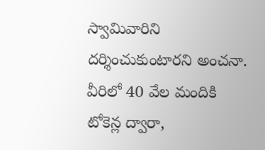స్వామివారిని దర్శించుకుంటారని అంచనా. వీరిలో 40 వేల మందికి టోకెన్ల ద్వారా,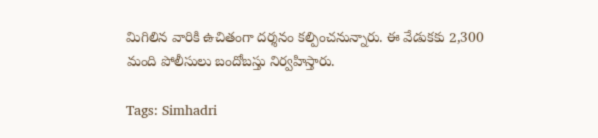మిగిలిన వారికి ఉచితంగా దర్శనం కల్పించనున్నారు. ఈ వేడుకకు 2,300 మంది పోలీసులు బందోబస్తు నిర్వహిస్తారు.

Tags: Simhadri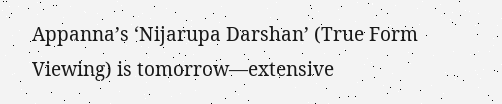Appanna’s ‘Nijarupa Darshan’ (True Form Viewing) is tomorrow—extensive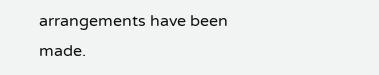arrangements have been made.